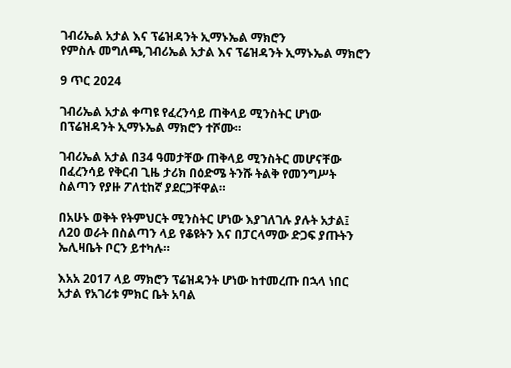ገብሪኤል አታል እና ፕሬዝዳንት ኢማኑኤል ማክሮን
የምስሉ መግለጫ,ገብሪኤል አታል እና ፕሬዝዳንት ኢማኑኤል ማክሮን

9 ጥር 2024

ገብሪኤል አታል ቀጣዩ የፈረንሳይ ጠቅላይ ሚንስትር ሆነው በፕሬዝዳንት ኢማኑኤል ማክሮን ተሾሙ።

ገብሪኤል አታል በ34 ዓመታቸው ጠቅላይ ሚንስትር መሆናቸው በፈረንሳይ የቅርብ ጊዜ ታሪክ በዕድሜ ትንሹ ትልቅ የመንግሥት ስልጣን የያዙ ፖለቲከኛ ያደርጋቸዋል።

በአሁኑ ወቅት የትምህርት ሚንስትር ሆነው እያገለገሉ ያሉት አታል፤ ለ20 ወራት በስልጣን ላይ የቆዩትን እና በፓርላማው ድጋፍ ያጡትን ኤሊዛቤት ቦርን ይተካሉ።

እአአ 2017 ላይ ማክሮን ፕሬዝዳንት ሆነው ከተመረጡ በኋላ ነበር አታል የአገሪቱ ምክር ቤት አባል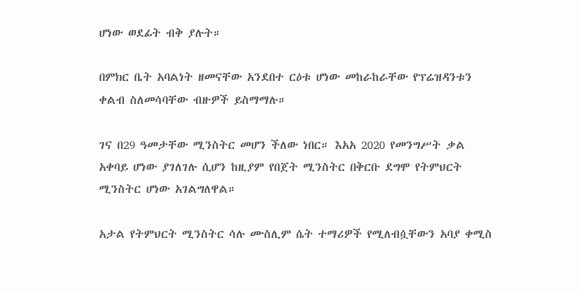ሆነው ወደፊት ብቅ ያሉት።

በምክር ቤት አባልነት ዘመናቸው አንደበተ ርዕቱ ሆነው መከራከራቸው የፕሬዝዳንቱን ቀልብ ስለመሳባቸው ብዙዎች ይስማማሉ።

ገና በ29 ዓመታቸው ሚንስትር መሆን ችለው ነበር። እአአ 2020 የመንግሥት ቃል አቀባይ ሆነው ያገለገሉ ሲሆን ከዚያም የበጀት ሚንስትር በቅርቡ ደግሞ የትምህርት ሚንስትር ሆነው አገልግለዋል።

አታል የትምህርት ሚንስትር ሳሉ ሙስሊም ሴት ተማሪዎች የሚለብሷቸውን አባያ ቀሚስ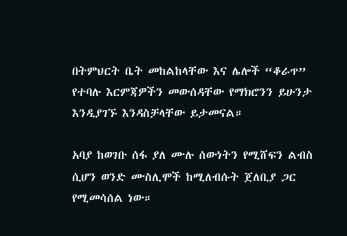በትምህርት ቤት መከልከላቸው እና ሌሎች “ቆራጥ” የተባሉ እርምጃዎችን መውሰዳቸው የማክሮንን ይሁንታ እንዲያገኙ እንዳስቻላቸው ይታመናል።

አባያ ከወገቡ ሰፋ ያለ ሙሉ ሰውነትን የሚሸፍን ልብስ ሲሆን ወንድ ሙስሊሞች ከሚለብሱት ጀለቢያ ጋር የሚመሳሰል ነው።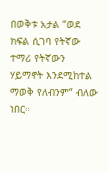በወቅቱ አታል “ወደ ክፍል ሲገባ የትኛው ተማሪ የትኛውን ሃይማኖት እንደሚከተል ማወቅ የለብንም” ብለው ነበር።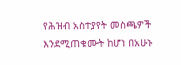የሕዝብ አስተያየት መስጫዎች እንደሚጠቁሙት ከሆነ በአሁኑ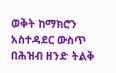ወቅት ከማክሮን አስተዳደር ውስጥ በሕዝብ ዘንድ ትልቅ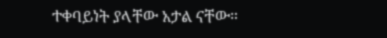ተቀባይነት ያላቸው አታል ናቸው።